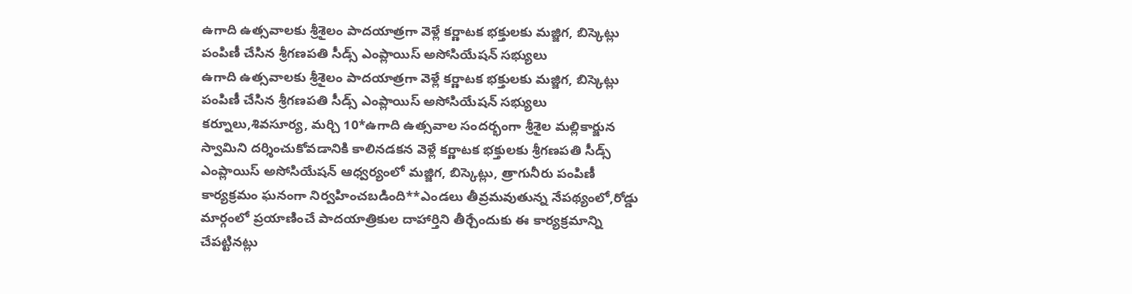ఉగాది ఉత్సవాలకు శ్రీశైలం పాదయాత్రగా వెళ్లే కర్ణాటక భక్తులకు మజ్జిగ, బిస్కెట్లు పంపిణీ చేసిన శ్రీగణపతి సీడ్స్ ఎంప్లాయిస్ అసోసియేషన్ సభ్యులు
ఉగాది ఉత్సవాలకు శ్రీశైలం పాదయాత్రగా వెళ్లే కర్ణాటక భక్తులకు మజ్జిగ, బిస్కెట్లు పంపిణీ చేసిన శ్రీగణపతి సీడ్స్ ఎంప్లాయిస్ అసోసియేషన్ సభ్యులు కర్నూలు,శివసూర్య, మర్చి 10*ఉగాది ఉత్సవాల సందర్భంగా శ్రీశైల మల్లికార్జున స్వామిని దర్శించుకోవడానికి కాలినడకన వెళ్లే కర్ణాటక భక్తులకు శ్రీగణపతి సీడ్స్ ఎంప్లాయిస్ అసోసియేషన్ ఆధ్వర్యంలో మజ్జిగ, బిస్కెట్లు, త్రాగునీరు పంపిణీ కార్యక్రమం ఘనంగా నిర్వహించబడింది**ఎండలు తీవ్రమవుతున్న నేపథ్యంలో,రోడ్డు మార్గంలో ప్రయాణించే పాదయాత్రికుల దాహార్తిని తీర్చేందుకు ఈ కార్యక్రమాన్ని చేపట్టినట్లు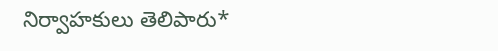నిర్వాహకులు తెలిపారు*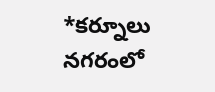*కర్నూలు నగరంలో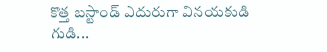కొత్త బస్టాండ్ ఎదురుగా వినయకుడి గుడి...